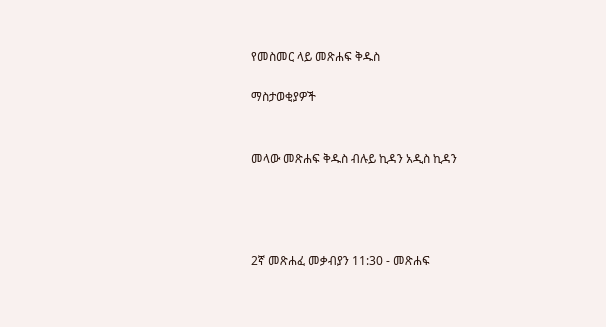የመስመር ላይ መጽሐፍ ቅዱስ

ማስታወቂያዎች


መላው መጽሐፍ ቅዱስ ብሉይ ኪዳን አዲስ ኪዳን




2ኛ መጽሐፈ መቃብያን 11:30 - መጽሐፍ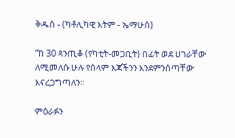ቅዱስ - (ካቶሊካዊ እትም - ኤማሁስ)

“ከ 30 ጻንጢቆ (የካቲት-መጋቢት) በፊት ወደ ሀገራቸው ለሚመለሱ ሁሉ የሰላም እጃችንን እንደምንሰጣቸው እናረጋግጣለን።

ምዕራፉን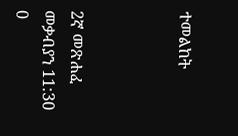ተመልከት



2ኛ መጽሐፈ መቃብያን 11:30
0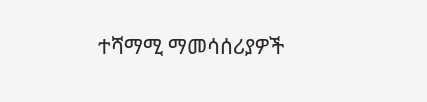ተሻማሚ ማመሳሰሪያዎች